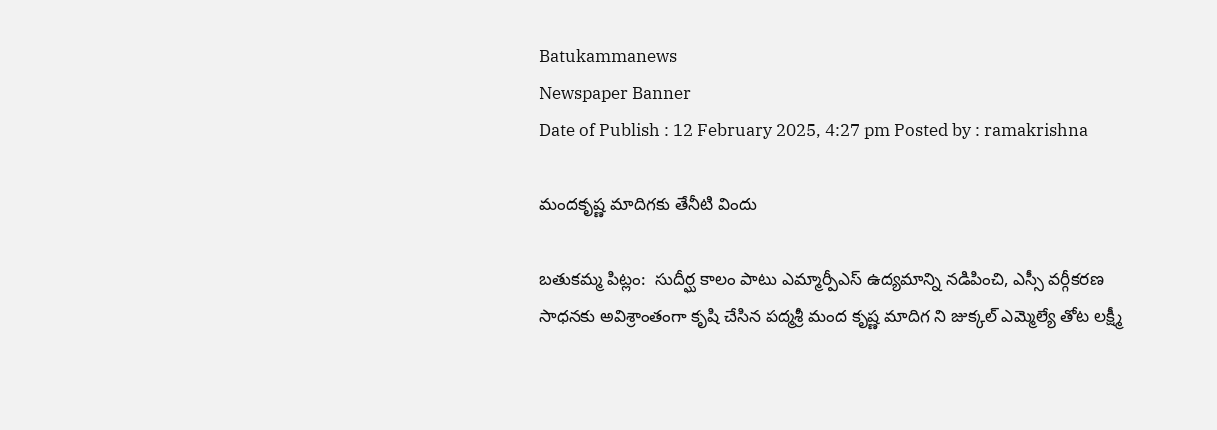Batukammanews
Newspaper Banner
Date of Publish : 12 February 2025, 4:27 pm Posted by : ramakrishna

మందకృష్ణ మాదిగకు తేనీటి విందు

బతుకమ్మ పిట్లం:  సుదీర్ఘ కాలం పాటు ఎమ్మార్పీఎస్ ఉద్యమాన్ని నడిపించి, ఎస్సీ వర్గీకరణ సాధనకు అవిశ్రాంతంగా కృషి చేసిన పద్మశ్రీ మంద కృష్ణ మాదిగ ని జుక్కల్ ఎమ్మెల్యే తోట లక్ష్మీ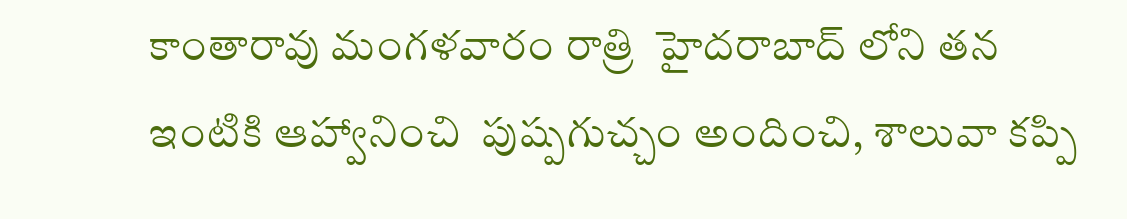కాంతారావు మంగళవారం రాత్రి  హైదరాబాద్ లోని తన ఇంటికి ఆహ్వానించి  పుష్పగుచ్చం అందించి, శాలువా కప్పి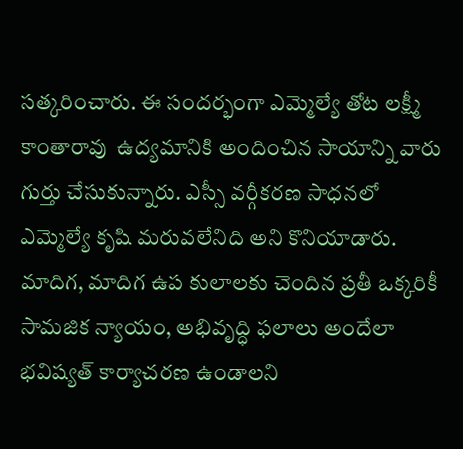సత్కరించారు. ఈ సందర్భంగా ఎమ్మెల్యే తోట లక్ష్మీ కాంతారావు  ఉద్యమానికి అందించిన సాయాన్ని వారు గుర్తు చేసుకున్నారు. ఎస్సీ వర్గీకరణ సాధనలో ఎమ్మెల్యే కృషి మరువలేనిది అని కొనియాడారు. మాదిగ, మాదిగ ఉప కులాలకు చెందిన ప్రతీ ఒక్కరికీ సామజిక న్యాయం, అభివృద్ధి ఫలాలు అందేలా భవిష్యత్ కార్యాచరణ ఉండాలని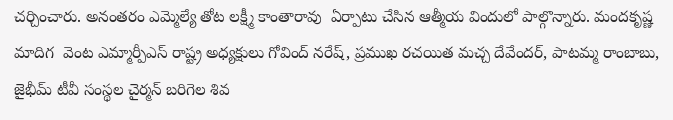చర్చించారు. అనంతరం ఎమ్మెల్యే తోట లక్ష్మీ కాంతారావు  ఏర్పాటు చేసిన ఆత్మీయ విందులో పాల్గొన్నారు. మందకృష్ణ మాదిగ  వెంట ఎమ్మార్పీఎస్ రాష్ట్ర అధ్యక్షులు గోవింద్ నరేష్, ప్రముఖ రచయిత మచ్చ దేవేందర్, పాటమ్మ రాంబాబు, జైభీమ్ టీవీ సంస్థల చైర్మన్ బరిగెల శివ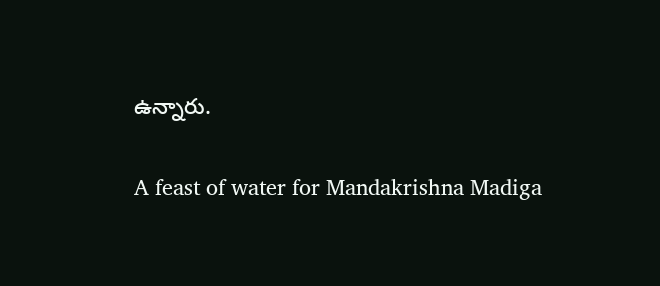ఉన్నారు.

A feast of water for Mandakrishna Madiga